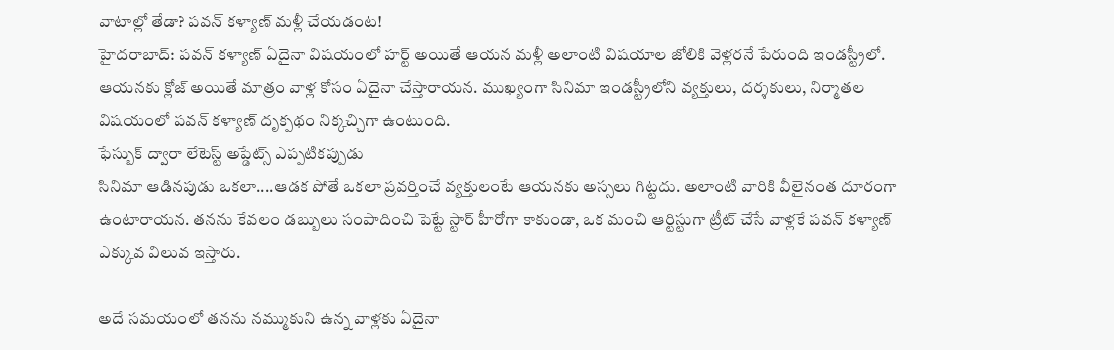వాటాల్లో తేడా? పవన్ కళ్యాణ్ మళ్లీ చేయడంట!
హైదరాబాద్: పవన్ కళ్యాణ్ ఏదైనా విషయంలో హర్ట్ అయితే ఆయన మళ్లీ అలాంటి విషయాల జోలికి వెళ్లరనే పేరుంది ఇండస్ట్రీలో. ఆయనకు క్లోజ్ అయితే మాత్రం వాళ్ల కోసం ఏదైనా చేస్తారాయన. ముఖ్యంగా సినిమా ఇండస్ట్రీలోని వ్యక్తులు, దర్శకులు, నిర్మాతల విషయంలో పవన్ కళ్యాణ్ దృక్పథం నిక్కచ్చిగా ఉంటుంది.
ఫేస్బుక్ ద్వారా లేటెస్ట్ అప్డేట్స్ ఎప్పటికప్పుడు
సినిమా ఆడినపుడు ఒకలా....ఆడక పోతే ఒకలా ప్రవర్తించే వ్యక్తులంటే ఆయనకు అస్సలు గిట్టదు. అలాంటి వారికి వీలైనంత దూరంగా ఉంటారాయన. తనను కేవలం డబ్బులు సంపాదించి పెట్టే స్టార్ హీరోగా కాకుండా, ఒక మంచి ఆర్టిస్టుగా ట్రీట్ చేసే వాళ్లకే పవన్ కళ్యాణ్ ఎక్కువ విలువ ఇస్తారు.

అదే సమయంలో తనను నమ్ముకుని ఉన్న వాళ్లకు ఏదైనా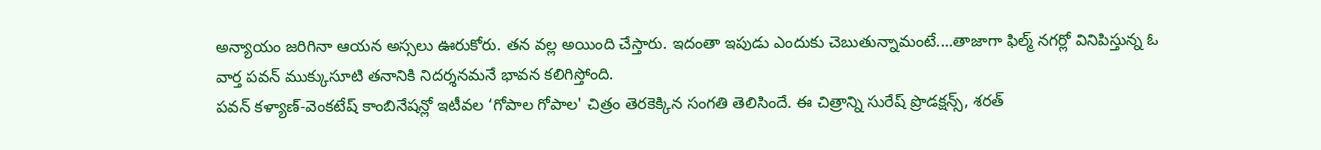అన్యాయం జరిగినా ఆయన అస్సలు ఊరుకోరు. తన వల్ల అయింది చేస్తారు. ఇదంతా ఇపుడు ఎందుకు చెబుతున్నామంటే....తాజాగా ఫిల్మ్ నగర్లో వినిపిస్తున్న ఓ వార్త పవన్ ముక్కుసూటి తనానికి నిదర్శనమనే భావన కలిగిస్తోంది.
పవన్ కళ్యాణ్-వెంకటేష్ కాంబినేషన్లో ఇటీవల ‘గోపాల గోపాల' చిత్రం తెరకెక్కిన సంగతి తెలిసిందే. ఈ చిత్రాన్ని సురేష్ ప్రొడక్షన్స్, శరత్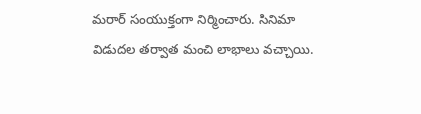మరార్ సంయుక్తంగా నిర్మించారు. సినిమా విడుదల తర్వాత మంచి లాభాలు వచ్చాయి.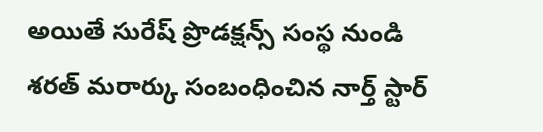అయితే సురేష్ ప్రొడక్షన్స్ సంస్థ నుండి శరత్ మరార్కు సంబంధించిన నార్త్ స్టార్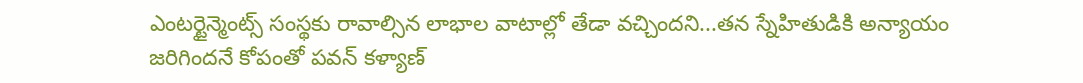ఎంటర్టైన్మెంట్స్ సంస్థకు రావాల్సిన లాభాల వాటాల్లో తేడా వచ్చిందని...తన స్నేహితుడికి అన్యాయం జరిగిందనే కోపంతో పవన్ కళ్యాణ్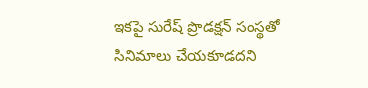ఇకపై సురేష్ ప్రొడక్షన్ సంస్థతో సినిమాలు చేయకూడదని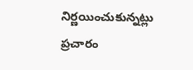నిర్ణయించుకున్నట్లు ప్రచారం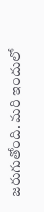జరుగుతోంది. మరి ఇందులో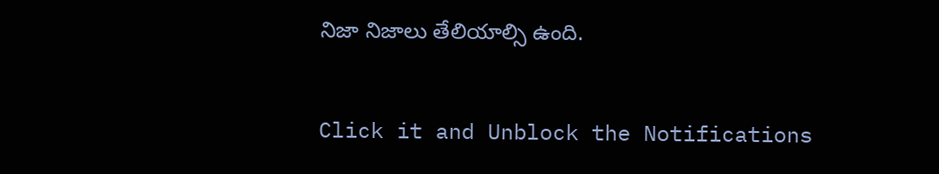నిజా నిజాలు తేలియాల్సి ఉంది.


Click it and Unblock the Notifications